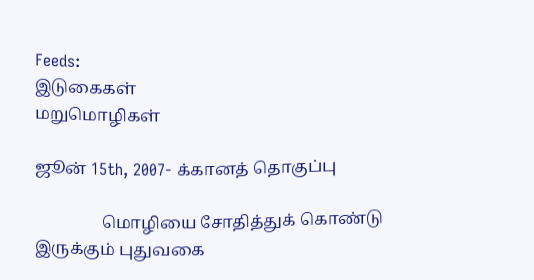Feeds:
இடுகைகள்
மறுமொழிகள்

ஜூன் 15th, 2007- க்கானத் தொகுப்பு

                மொழியை சோதித்துக் கொண்டு இருக்கும் புதுவகை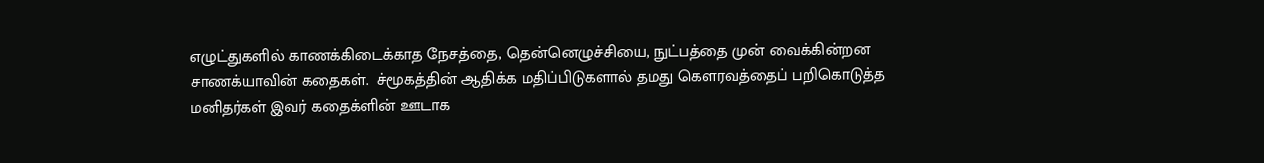எழுட்துகளில் காணக்கிடைக்காத நேசத்தை, தென்னெழுச்சியை, நுட்பத்தை முன் வைக்கின்றன சாணக்யாவின் கதைகள்.  ச்மூகத்தின் ஆதிக்க மதிப்பிடுகளால் தமது கௌரவத்தைப் பறிகொடுத்த மனிதர்கள் இவர் கதைக்ளின் ஊடாக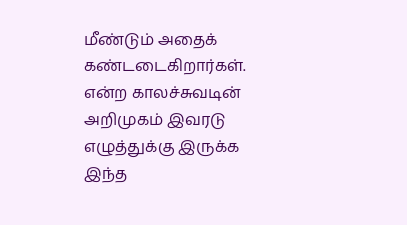மீண்டும் அதைக் கண்டடைகிறார்கள்.
என்ற காலச்சுவடின் அறிமுகம் இவரடு எழுத்துக்கு இருக்க இந்த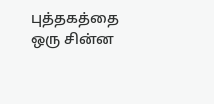புத்தகத்தை ஒரு சின்ன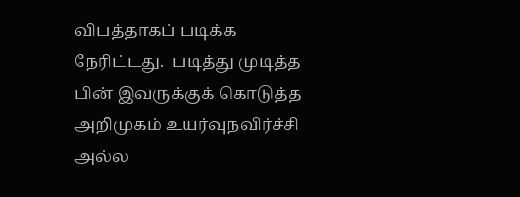விபத்தாகப் படிக்க நேரிட்டது.  படித்து முடித்த பின் இவருக்குக் கொடுத்த அறிமுகம் உயர்வுநவிர்ச்சி அல்ல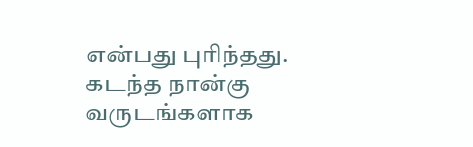என்பது புரிந்தது.
கடந்த நான்கு வருடங்களாக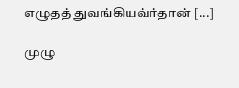எழுதத் துவங்கியவ்ர்தான் [...]

முழு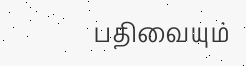பதிவையும்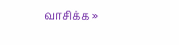வாசிக்க »